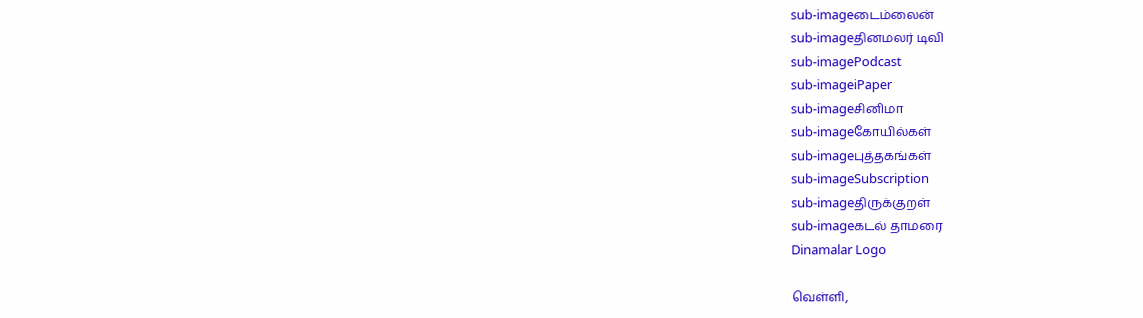sub-imageடைம்லைன்
sub-imageதினமலர் டிவி
sub-imagePodcast
sub-imageiPaper
sub-imageசினிமா
sub-imageகோயில்கள்
sub-imageபுத்தகங்கள்
sub-imageSubscription
sub-imageதிருக்குறள்
sub-imageகடல் தாமரை
Dinamalar Logo

வெள்ளி,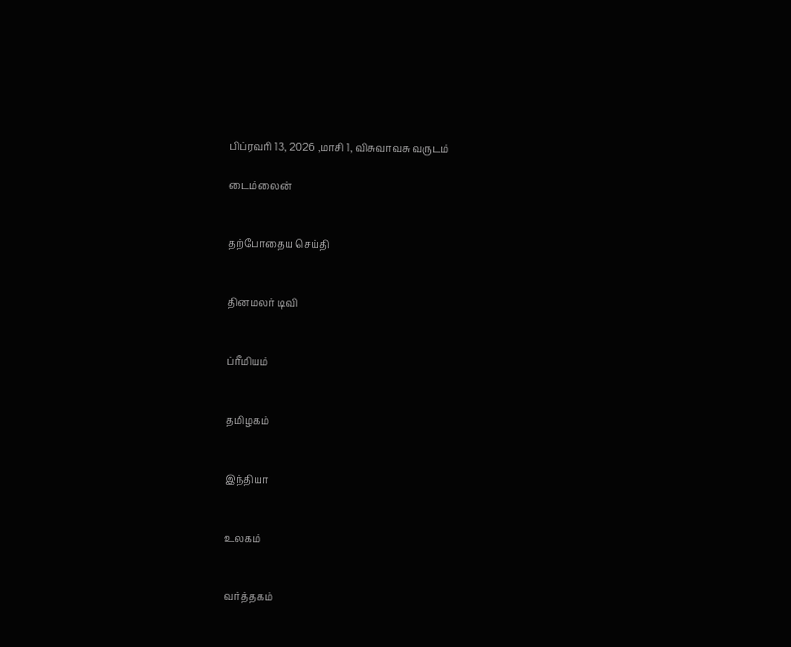பிப்ரவரி 13, 2026 ,மாசி 1, விசுவாவசு வருடம்

டைம்லைன்


தற்போதைய செய்தி


தினமலர் டிவி


ப்ரீமியம்


தமிழகம்


இந்தியா


உலகம்


வர்த்தகம்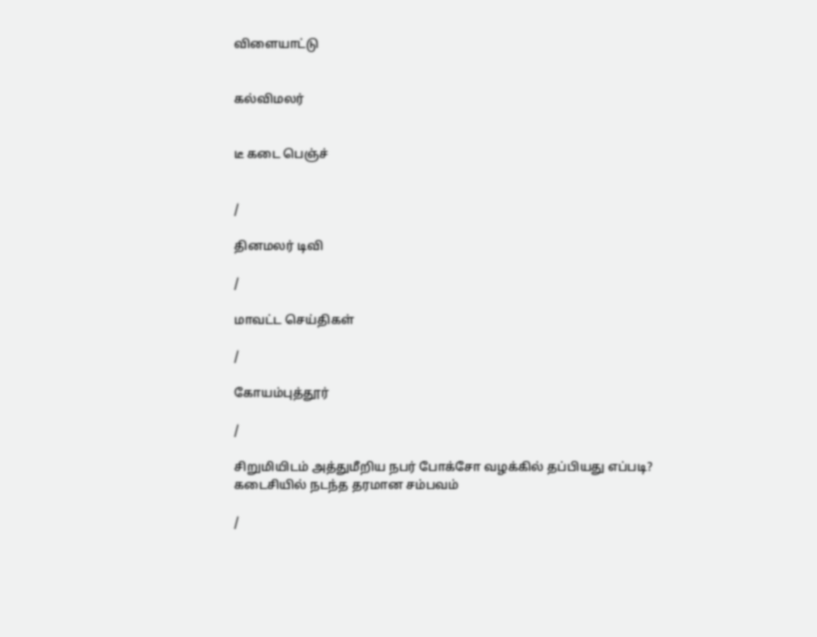விளையாட்டு


கல்விமலர்


டீ கடை பெஞ்ச்


/

தினமலர் டிவி

/

மாவட்ட செய்திகள்

/

கோயம்புத்தூர்

/

சிறுமியிடம் அத்துமீறிய நபர் போக்சோ வழக்கில் தப்பியது எப்படி? கடைசியில் நடந்த தரமான சம்பவம்

/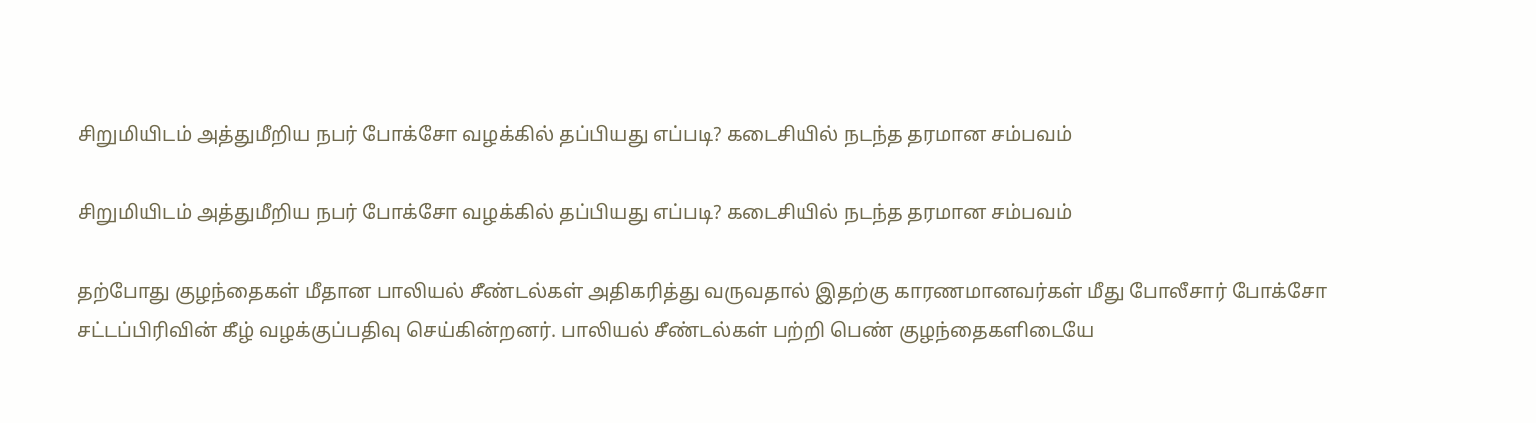சிறுமியிடம் அத்துமீறிய நபர் போக்சோ வழக்கில் தப்பியது எப்படி? கடைசியில் நடந்த தரமான சம்பவம்

சிறுமியிடம் அத்துமீறிய நபர் போக்சோ வழக்கில் தப்பியது எப்படி? கடைசியில் நடந்த தரமான சம்பவம்

தற்போது குழந்தைகள் மீதான பாலியல் சீண்டல்கள் அதிகரித்து வருவதால் இதற்கு காரணமானவர்கள் மீது போலீசார் போக்சோ சட்டப்பிரிவின் கீழ் வழக்குப்பதிவு செய்கின்றனர். பாலியல் சீண்டல்கள் பற்றி பெண் குழந்தைகளிடையே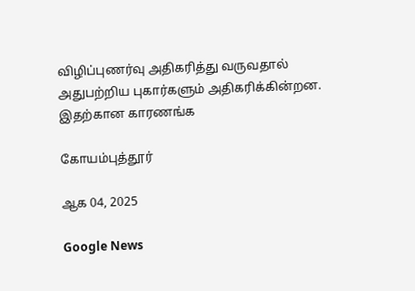விழிப்புணர்வு அதிகரித்து வருவதால் அதுபற்றிய புகார்களும் அதிகரிக்கின்றன. இதற்கான காரணங்க

கோயம்புத்தூர்

ஆக 04, 2025

Google News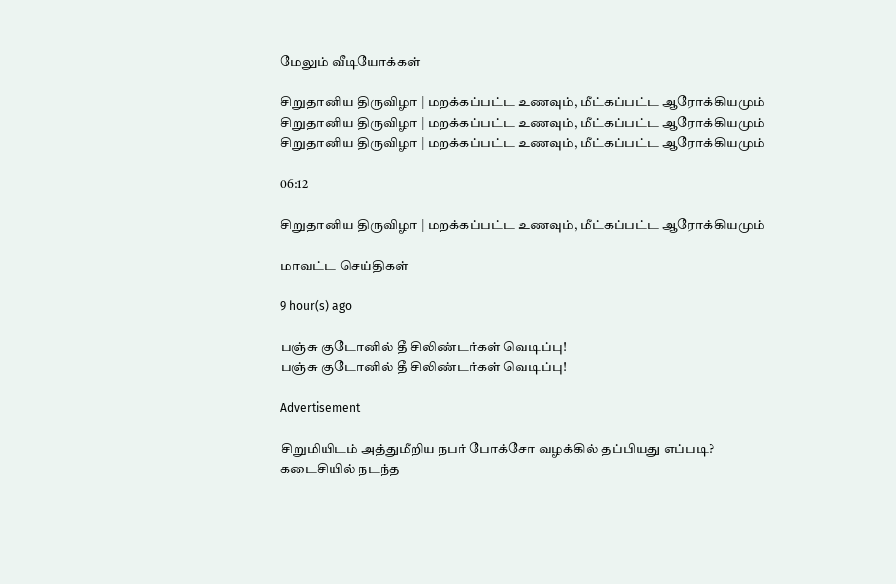மேலும் வீடியோக்கள்

சிறுதானிய திருவிழா | மறக்கப்பட்ட உணவும், மீட்கப்பட்ட ஆரோக்கியமும்
சிறுதானிய திருவிழா | மறக்கப்பட்ட உணவும், மீட்கப்பட்ட ஆரோக்கியமும்
சிறுதானிய திருவிழா | மறக்கப்பட்ட உணவும், மீட்கப்பட்ட ஆரோக்கியமும்

06:12

சிறுதானிய திருவிழா | மறக்கப்பட்ட உணவும், மீட்கப்பட்ட ஆரோக்கியமும்

மாவட்ட செய்திகள்

9 hour(s) ago

பஞ்சு குடோனில் தீ சிலிண்டர்கள் வெடிப்பு!
பஞ்சு குடோனில் தீ சிலிண்டர்கள் வெடிப்பு!

Advertisement

சிறுமியிடம் அத்துமீறிய நபர் போக்சோ வழக்கில் தப்பியது எப்படி? கடைசியில் நடந்த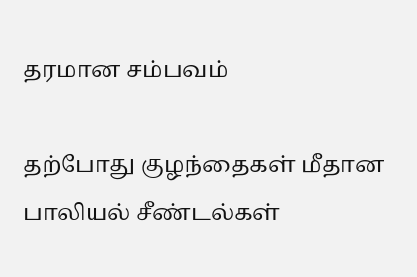தரமான சம்பவம்

தற்போது குழந்தைகள் மீதான பாலியல் சீண்டல்கள்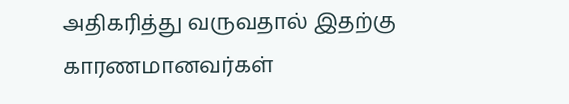அதிகரித்து வருவதால் இதற்கு காரணமானவர்கள்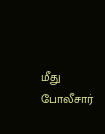மீது போலீசார்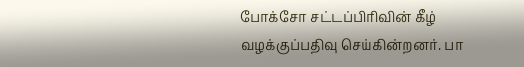போக்சோ சட்டப்பிரிவின் கீழ் வழக்குப்பதிவு செய்கின்றனர். பா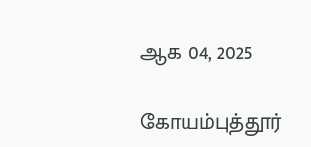ஆக 04, 2025

கோயம்புத்தூர்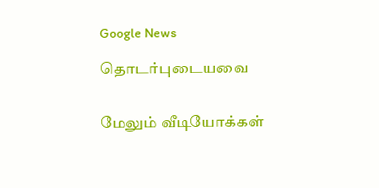Google News

தொடர்புடையவை


மேலும் வீடியோக்கள்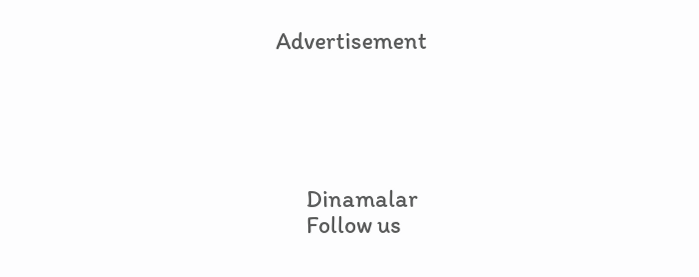Advertisement





      Dinamalar
      Follow us